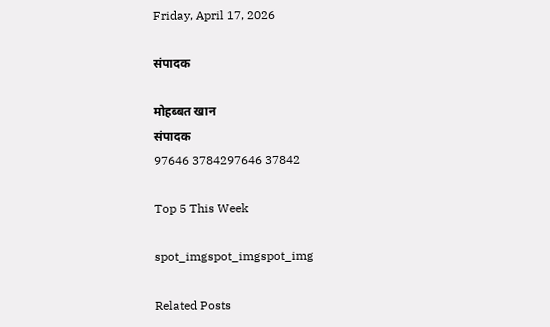Friday, April 17, 2026

संपादक

मोहब्बत खान
संपादक
97646 3784297646 37842

Top 5 This Week

spot_imgspot_imgspot_img

Related Posts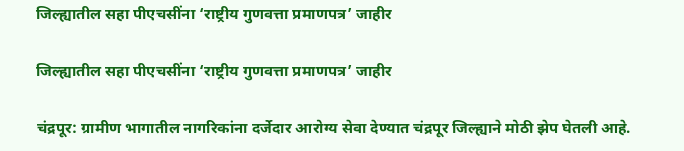जिल्ह्यातील सहा पीएचसींना ‘राष्ट्रीय गुणवत्ता प्रमाणपत्र’ जाहीर

जिल्ह्यातील सहा पीएचसींना ‘राष्ट्रीय गुणवत्ता प्रमाणपत्र’ जाहीर

चंद्रपूर: ग्रामीण भागातील नागरिकांना दर्जेदार आरोग्य सेवा देण्यात चंद्रपूर जिल्ह्याने मोठी झेप घेतली आहे.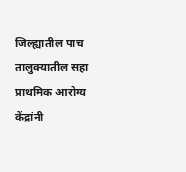जिल्ह्यातील पाच तालुक्यातील सहा प्राथमिक आरोग्य केंद्रांनी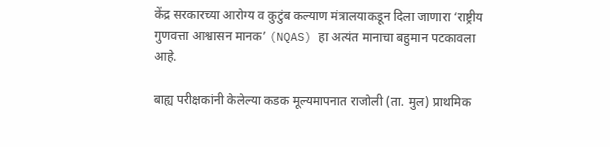केंद्र सरकारच्या आरोग्य व कुटुंब कल्याण मंत्रालयाकडून दिला जाणारा ‘राष्ट्रीय गुणवत्ता आश्वासन मानक’ (NQAS) हा अत्यंत मानाचा बहुमान पटकावला आहे.

बाह्य परीक्षकांनी केलेल्या कडक मूल्यमापनात राजोली (ता. मुल) प्राथमिक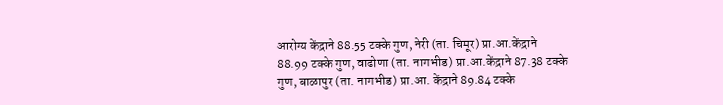आरोग्य केंद्राने 88.55 टक्के गुण, नेरी (ता. चिमूर) प्रा.आ.केंद्राने 88.99 टक्के गुण, वाढोणा (ता. नागभीड) प्रा.आ.केंद्राने 87.38 टक्के गुण, बाळापुर (ता. नागभीड) प्रा.आ. केंद्राने 89.84 टक्के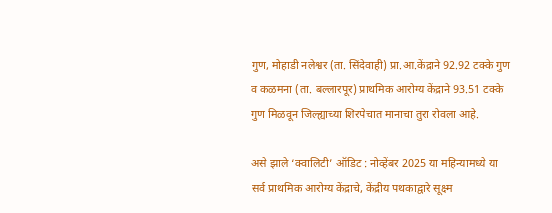गुण, मोहाडी नलेश्वर (ता. सिंदेवाही) प्रा.आ.केंद्राने 92.92 टक्के गुण व कळमना (ता. बल्लारपूर) प्राथमिक आरोग्य केंद्राने 93.51 टक्के गुण मिळवून जिल्ह्याच्या शिरपेचात मानाचा तुरा रोवला आहे.

असे झाले ‘क्वालिटी’ ऑडिट : नोव्हेंबर 2025 या महिन्यामध्ये या सर्व प्राथमिक आरोग्य केंद्राचे, केंद्रीय पथकाद्वारे सूक्ष्म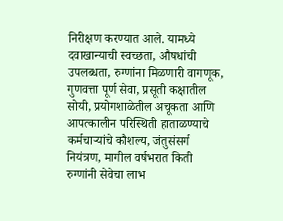निरीक्षण करण्यात आले. यामध्ये दवाखान्याची स्वच्छता, औषधांची उपलब्धता, रुग्णांना मिळणारी वागणूक, गुणवत्ता पूर्ण सेवा, प्रसूती कक्षातील सोयी, प्रयोगशाळेतील अचूकता आणि आपत्कालीन परिस्थिती हाताळण्याचे कर्मचाऱ्यांचे कौशल्य, जंतुसंसर्ग नियंत्रण, मागील वर्षभरात किती रुग्णांनी सेवेचा लाभ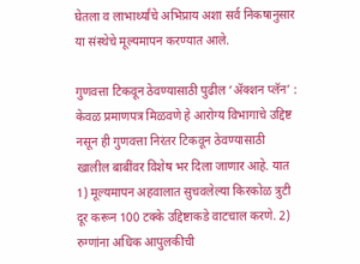घेतला व लाभार्थ्यांचे अभिप्राय अशा सर्व निकषानुसार या संस्थेचे मूल्यमापन करण्यात आले.

गुणवत्ता टिकवून ठेवण्यासाठी पुढील ‘ॲक्शन प्लॅन’ : केवळ प्रमाणपत्र मिळवणे हे आरोग्य विभागाचे उद्दिष्ट नसून ही गुणवत्ता निरंतर टिकवून ठेवण्यासाठी खालील बाबींवर विशेष भर दिला जाणार आहे. यात 1) मूल्यमापन अहवालात सुचवलेल्या किरकोळ त्रुटी दूर करून 100 टक्के उद्दिष्टाकडे वाटचाल करणे. 2) रुग्णांना अधिक आपुलकीची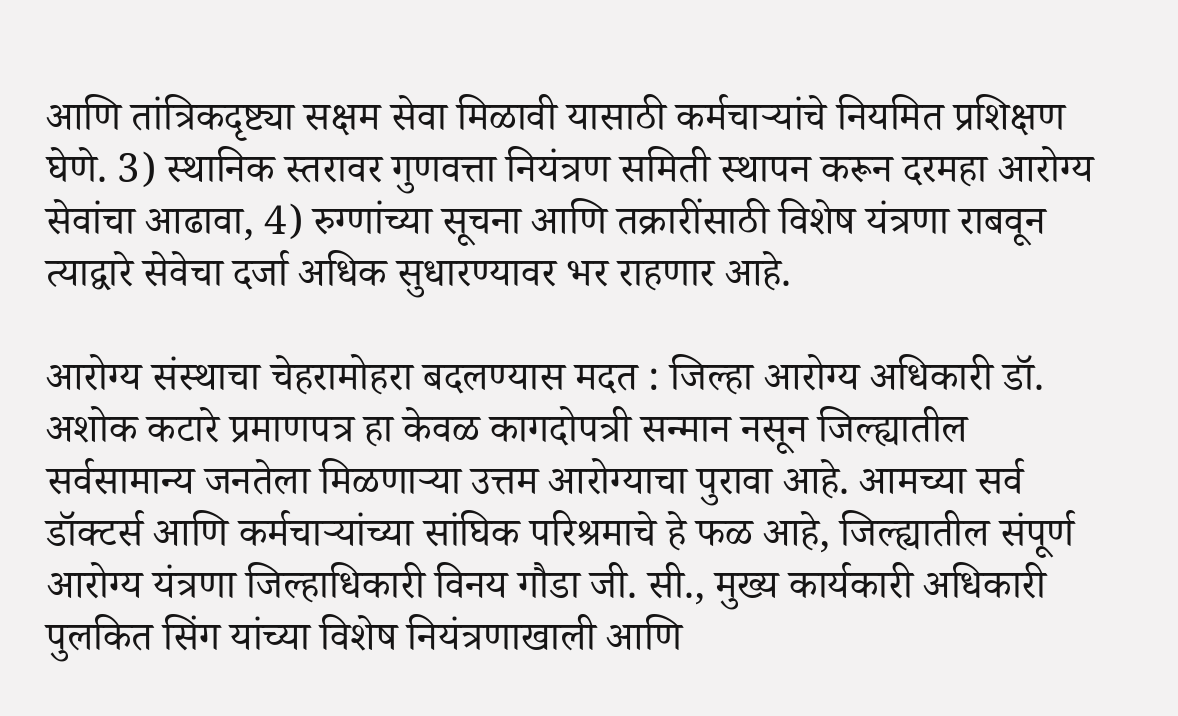आणि तांत्रिकदृष्ट्या सक्षम सेवा मिळावी यासाठी कर्मचाऱ्यांचे नियमित प्रशिक्षण घेणे. 3) स्थानिक स्तरावर गुणवत्ता नियंत्रण समिती स्थापन करून दरमहा आरोग्य सेवांचा आढावा, 4) रुग्णांच्या सूचना आणि तक्रारींसाठी विशेष यंत्रणा राबवून त्याद्वारे सेवेचा दर्जा अधिक सुधारण्यावर भर राहणार आहे.

आरोग्य संस्थाचा चेहरामोहरा बदलण्यास मदत : जिल्हा आरोग्य अधिकारी डॉ. अशोक कटारे प्रमाणपत्र हा केवळ कागदोपत्री सन्मान नसून जिल्ह्यातील सर्वसामान्य जनतेला मिळणाऱ्या उत्तम आरोग्याचा पुरावा आहे. आमच्या सर्व डॉक्टर्स आणि कर्मचाऱ्यांच्या सांघिक परिश्रमाचे हे फळ आहे, जिल्ह्यातील संपूर्ण आरोग्य यंत्रणा जिल्हाधिकारी विनय गौडा जी. सी., मुख्य कार्यकारी अधिकारी पुलकित सिंग यांच्या विशेष नियंत्रणाखाली आणि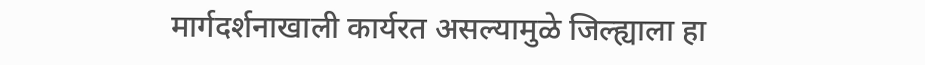मार्गदर्शनाखाली कार्यरत असल्यामुळे जिल्ह्याला हा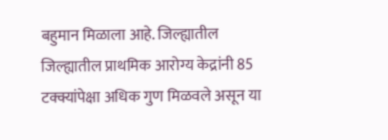बहुमान मिळाला आहे. जिल्ह्यातील जिल्ह्यातील प्राथमिक आरोग्य केद्रांनी 85 टक्क्यांपेक्षा अधिक गुण मिळवले असून या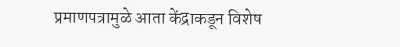प्रमाणपत्रामुळे आता केंद्राकडून विशेष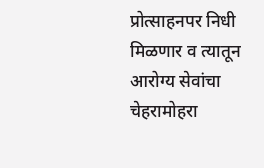प्रोत्साहनपर निधी मिळणार व त्यातून आरोग्य सेवांचा चेहरामोहरा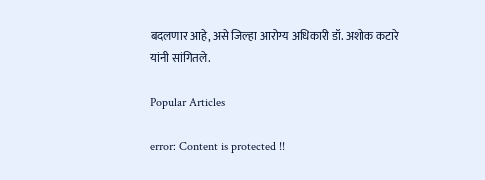बदलणार आहे, असे जिल्हा आरोग्य अधिकारी डॉ. अशोक कटारे यांनी सांगितले.

Popular Articles

error: Content is protected !!